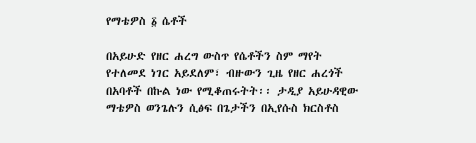የማቴዎስ ፩ ሴቶች

በአይሁድ የዘር ሐረግ ውስጥ የሴቶችን ስም ማየት የተለመደ ነገር አይደለም፣ ብዙውን ጊዜ የዘር ሐረጎች በአባቶች በኩል ነው የሚቆጠሩትት፡፡ ታዲያ አይሁዳዊው ማቴዎስ ወንጌሉን ሲፅፍ በጌታችን በኢየሱስ ክርስቶስ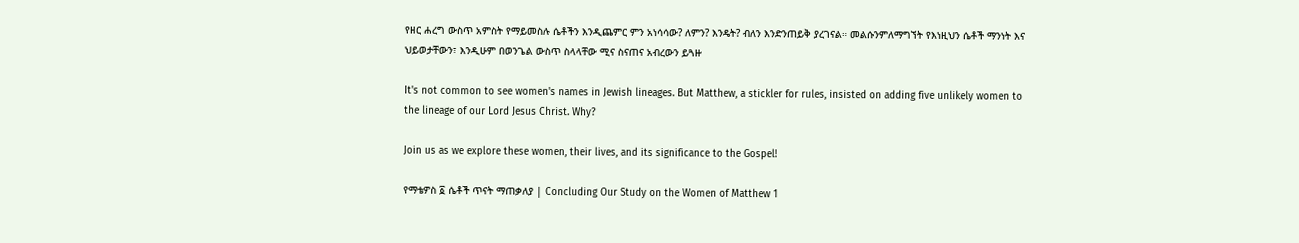የዘር ሐረግ ውስጥ አምስት የማይመስሉ ሴቶችን እንዲጨምር ምን አነሳሳው? ለምን? እንዴት? ብለን እንድንጠይቅ ያረገናል። መልሱንምለማግኘት የእነዚህን ሴቶች ማንነት እና ህይወታቸውን፣ እንዲሁም በወንጌል ውስጥ ስላላቸው ሚና ስናጠና አብረውን ይጓዙ

It's not common to see women's names in Jewish lineages. But Matthew, a stickler for rules, insisted on adding five unlikely women to the lineage of our Lord Jesus Christ. Why?

Join us as we explore these women, their lives, and its significance to the Gospel!

የማቴዎስ ፩ ሴቶች ጥናት ማጠቃለያ | Concluding Our Study on the Women of Matthew 1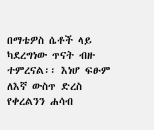በማቴዎስ ሴቶች ላይ ካደረግነው ጥናት ብዙ ተምረናል፡፡ እነሆ ፍፁም ለእኛ ውስጥ ድረስ የቀረልንን ሐሳብ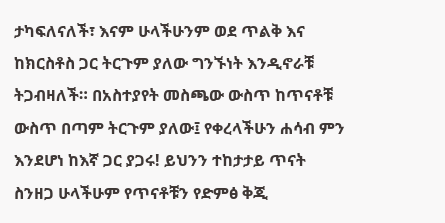ታካፍለናለች፣ እናም ሁላችሁንም ወደ ጥልቅ እና ከክርስቶስ ጋር ትርጉም ያለው ግንኙነት እንዲኖራቹ ትጋብዛለች። በአስተያየት መስጫው ውስጥ ከጥናቶቹ ውስጥ በጣም ትርጉም ያለው፤ የቀረላችሁን ሐሳብ ምን እንደሆነ ከእኛ ጋር ያጋሩ! ይህንን ተከታታይ ጥናት ስንዘጋ ሁላችሁም የጥናቶቹን የድምፅ ቅጂ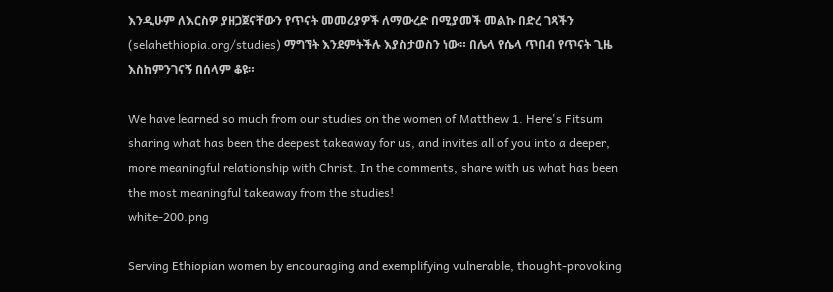እንዲሁም ለእርስዎ ያዘጋጀናቸውን የጥናት መመሪያዎች ለማውረድ በሚያመች መልኩ በድረ ገጻችን (selahethiopia.org/studies) ማግኘት እንደምትችሉ እያስታወስን ነው። በሌላ የሴላ ጥበብ የጥናት ጊዜ እስከምንገናኝ በሰላም ቆዩ።

We have learned so much from our studies on the women of Matthew 1. Here's Fitsum sharing what has been the deepest takeaway for us, and invites all of you into a deeper, more meaningful relationship with Christ. In the comments, share with us what has been the most meaningful takeaway from the studies!
white-200.png

Serving Ethiopian women by encouraging and exemplifying vulnerable, thought-provoking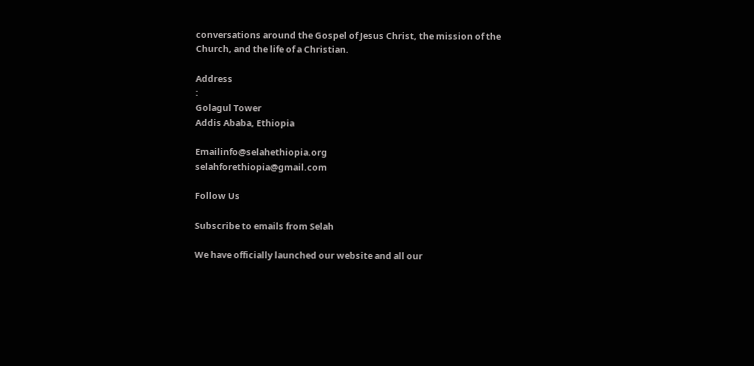conversations around the Gospel of Jesus Christ, the mission of the
Church, and the life of a Christian.

Address
:
Golagul Tower
Addis Ababa, Ethiopia

Emailinfo@selahethiopia.org
selahforethiopia@gmail.com

Follow Us

Subscribe to emails from Selah

We have officially launched our website and all our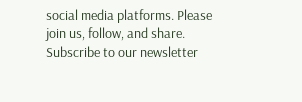social media platforms. Please join us, follow, and share. Subscribe to our newsletter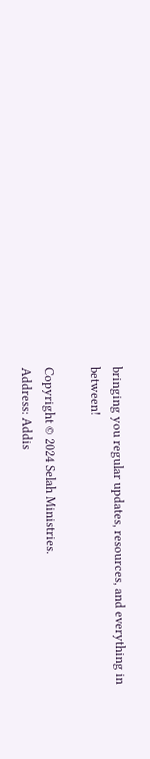bringing you regular updates, resources, and everything in between!

Copyright © 2024 Selah Ministries.
Address: Addis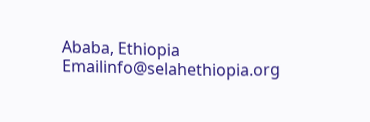Ababa, Ethiopia
Emailinfo@selahethiopia.org